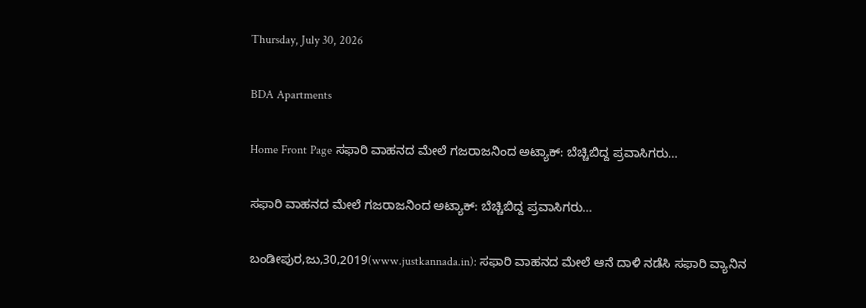Thursday, July 30, 2026

BDA Apartments

Home Front Page ಸಫಾರಿ ವಾಹನದ ಮೇಲೆ ಗಜರಾಜನಿಂದ ಅಟ್ಯಾಕ್: ಬೆಚ್ಚಿಬಿದ್ದ ಪ್ರವಾಸಿಗರು…

ಸಫಾರಿ ವಾಹನದ ಮೇಲೆ ಗಜರಾಜನಿಂದ ಅಟ್ಯಾಕ್: ಬೆಚ್ಚಿಬಿದ್ದ ಪ್ರವಾಸಿಗರು…

ಬಂಡೀಪುರ,ಜು,30,2019(www.justkannada.in): ಸಫಾರಿ ವಾಹನದ ಮೇಲೆ ಆನೆ ದಾಳಿ ನಡೆಸಿ ಸಫಾರಿ ವ್ಯಾನಿನ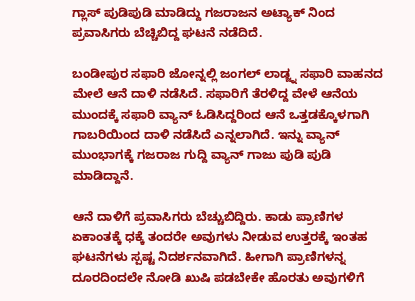ಗ್ಲಾಸ್ ಪುಡಿಪುಡಿ ಮಾಡಿದ್ದು ಗಜರಾಜನ ಅಟ್ಯಾಕ್ ನಿಂದ ಪ್ರವಾಸಿಗರು ಬೆಚ್ಚಿಬಿದ್ದ ಘಟನೆ ನಡೆದಿದೆ.

ಬಂಡೀಪುರ ಸಫಾರಿ ಜೋನ್ನಲ್ಲಿ ಜಂಗಲ್ ಲಾಡ್ಜ್ನ ಸಫಾರಿ ವಾಹನದ ಮೇಲೆ ಆನೆ ದಾಳಿ ನಡೆಸಿದೆ. ಸಫಾರಿಗೆ ತೆರಳಿದ್ದ ವೇಳೆ ಆನೆಯ ಮುಂದಕ್ಕೆ ಸಫಾರಿ ವ್ಯಾನ್ ಓಡಿಸಿದ್ದರಿಂದ ಆನೆ ಒತ್ತಡಕ್ಕೊಳಗಾಗಿ ಗಾಬರಿಯಿಂದ ದಾಳಿ ನಡೆಸಿದೆ ಎನ್ನಲಾಗಿದೆ. ಇನ್ನು ವ್ಯಾನ್ ಮುಂಭಾಗಕ್ಕೆ ಗಜರಾಜ ಗುದ್ದಿ ವ್ಯಾನ್ ಗಾಜು ಪುಡಿ ಪುಡಿ ಮಾಡಿದ್ದಾನೆ.

ಆನೆ ದಾಳಿಗೆ ಪ್ರವಾಸಿಗರು ಬೆಚ್ಚುಬಿದ್ದಿರು. ಕಾಡು ಪ್ರಾಣಿಗಳ ಏಕಾಂತಕ್ಕೆ ಧಕ್ಕೆ ತಂದರೇ ಅವುಗಳು ನೀಡುವ ಉತ್ತರಕ್ಕೆ ಇಂತಹ ಘಟನೆಗಳು ಸ್ಪಷ್ಟ ನಿದರ್ಶನವಾಗಿದೆ. ಹೀಗಾಗಿ ಪ್ರಾಣಿಗಳನ್ನ ದೂರದಿಂದಲೇ ನೋಡಿ ಖುಷಿ ಪಡಬೇಕೇ ಹೊರತು ಅವುಗಳಿಗೆ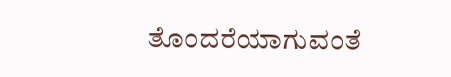ತೊಂದರೆಯಾಗುವಂತೆ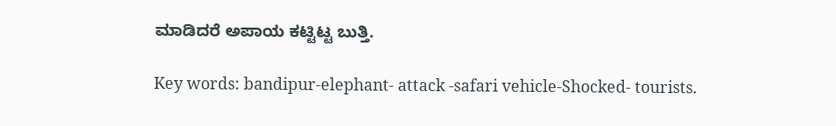ಮಾಡಿದರೆ ಅಪಾಯ ಕಟ್ಟಿಟ್ಟ ಬುತ್ತಿ.

Key words: bandipur-elephant- attack -safari vehicle-Shocked- tourists.